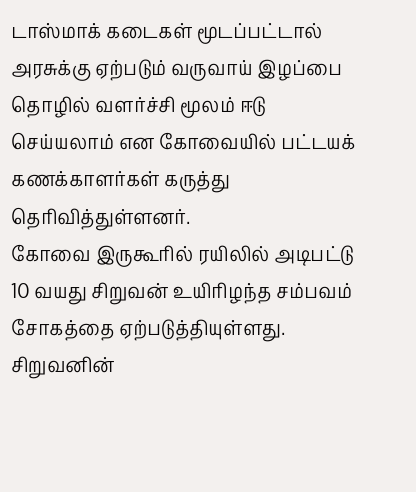டாஸ்மாக் கடைகள் மூடப்பட்டால் அரசுக்கு ஏற்படும் வருவாய் இழப்பை தொழில் வளர்ச்சி மூலம் ஈடு செய்யலாம் என கோவையில் பட்டயக் கணக்காளர்கள் கருத்து தெரிவித்துள்ளனர்.
கோவை இருகூரில் ரயிலில் அடிபட்டு 10 வயது சிறுவன் உயிரிழந்த சம்பவம் சோகத்தை ஏற்படுத்தியுள்ளது. சிறுவனின்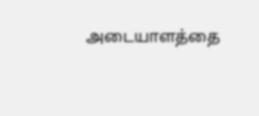அடையாளத்தை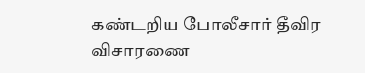கண்டறிய போலீசார் தீவிர விசாரணை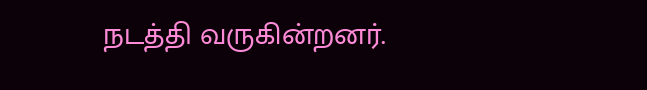நடத்தி வருகின்றனர்.